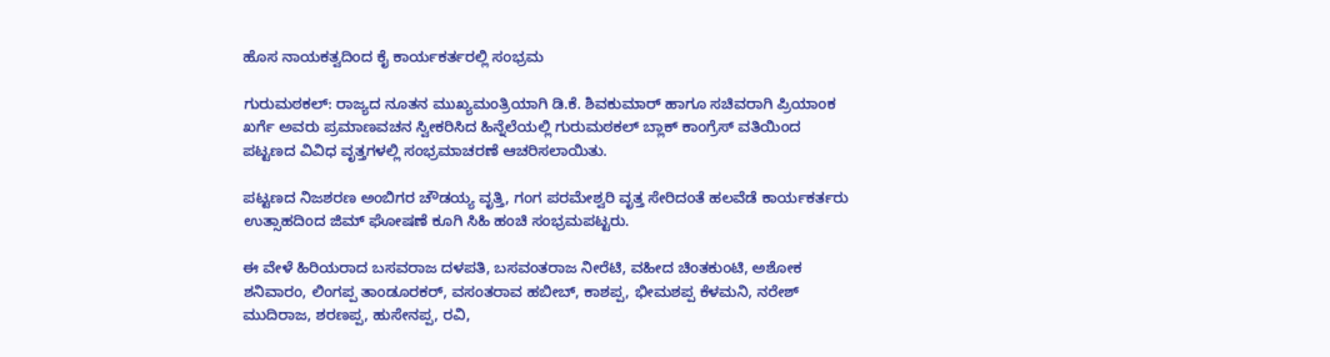ಹೊಸ ನಾಯಕತ್ವದಿಂದ ಕೈ ಕಾರ್ಯಕರ್ತರಲ್ಲಿ ಸಂಭ್ರಮ

ಗುರುಮಠಕಲ್: ರಾಜ್ಯದ ನೂತನ ಮುಖ್ಯಮಂತ್ರಿಯಾಗಿ ಡಿ.ಕೆ. ಶಿವಕುಮಾರ್ ಹಾಗೂ ಸಚಿವರಾಗಿ ಪ್ರಿಯಾಂಕ ಖರ್ಗೆ ಅವರು ಪ್ರಮಾಣವಚನ ಸ್ವೀಕರಿಸಿದ ಹಿನ್ನೆಲೆಯಲ್ಲಿ ಗುರುಮಠಕಲ್ ಬ್ಲಾಕ್ ಕಾಂಗ್ರೆಸ್ ವತಿಯಿಂದ ಪಟ್ಟಣದ ವಿವಿಧ ವೃತ್ತಗಳಲ್ಲಿ ಸಂಭ್ರಮಾಚರಣೆ ಆಚರಿಸಲಾಯಿತು.

ಪಟ್ಟಣದ ನಿಜಶರಣ ಅಂಬಿಗರ ಚೌಡಯ್ಯ ವೃತ್ತಿ, ಗಂಗ ಪರಮೇಶ್ವರಿ ವೃತ್ತ ಸೇರಿದಂತೆ ಹಲವೆಡೆ ಕಾರ್ಯಕರ್ತರು ಉತ್ಸಾಹದಿಂದ ಜಿಮ್ ಘೋಷಣೆ ಕೂಗಿ ಸಿಹಿ ಹಂಚಿ ಸಂಭ್ರಮಪಟ್ಟರು.

ಈ ವೇಳೆ ಹಿರಿಯರಾದ ಬಸವರಾಜ ದಳಪತಿ, ಬಸವಂತರಾಜ ನೀರೆಟಿ, ವಹೀದ ಚಿಂತಕುಂಟಿ, ಅಶೋಕ ಶನಿವಾರಂ, ಲಿಂಗಪ್ಪ ತಾಂಡೂರಕರ್, ವಸಂತರಾವ ಹಬೀಬ್, ಕಾಶಪ್ಪ, ಭೀಮಶಪ್ಪ ಕೆಳಮನಿ, ನರೇಶ್ ಮುದಿರಾಜ, ಶರಣಪ್ಪ, ಹುಸೇನಪ್ಪ, ರವಿ,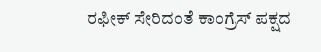ರಫೀಕ್ ಸೇರಿದಂತೆ ಕಾಂಗ್ರೆಸ್ ಪಕ್ಷದ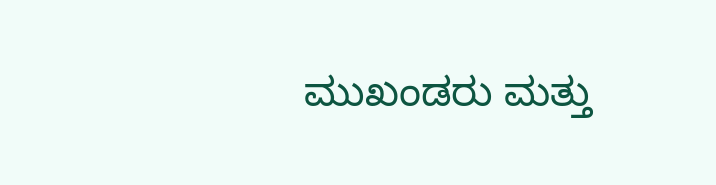ಮುಖಂಡರು ಮತ್ತು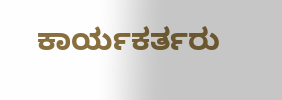ಕಾರ್ಯಕರ್ತರು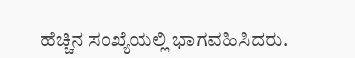ಹೆಚ್ಚಿನ ಸಂಖ್ಯೆಯಲ್ಲಿ ಭಾಗವಹಿಸಿದರು.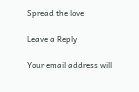Spread the love

Leave a Reply

Your email address will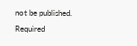not be published. Required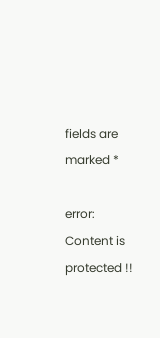fields are marked *

error: Content is protected !!